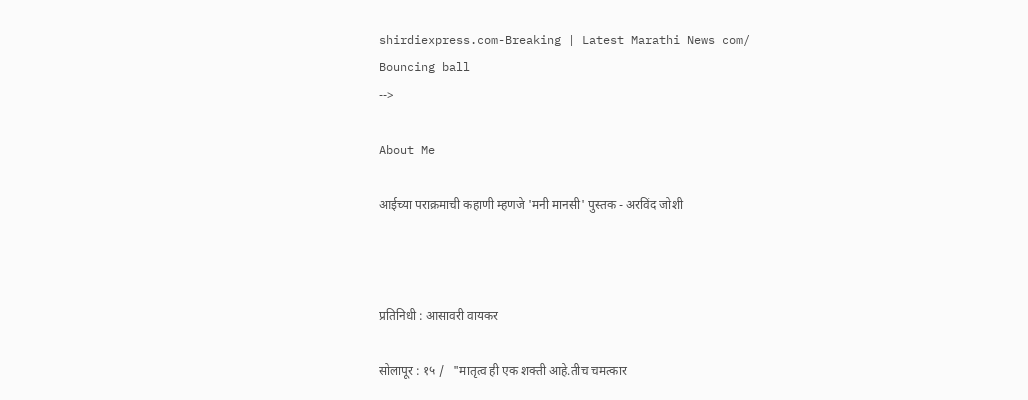shirdiexpress.com-Breaking | Latest Marathi News com/
Bouncing ball
-->

About Me

आईच्या पराक्रमाची कहाणी म्हणजे 'मनी मानसी' पुस्तक - अरविंद जोशी



प्रतिनिधी : आसावरी वायकर

सोलापूर : १५ /   "मातृत्व ही एक शक्ती आहे.तीच चमत्कार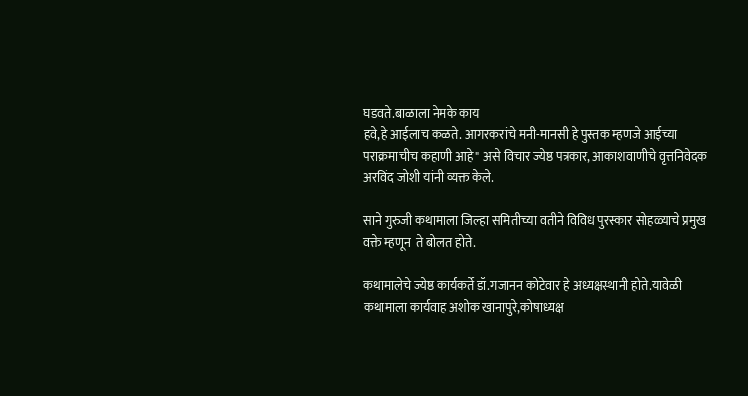घडवते.बाळाला नेमके काय
हवे,हे आईलाच कळते. आगरकरांचे मनी-मानसी हे पुस्तक म्हणजे आईच्या पराक्रमाचीच कहाणी आहे" असे विचार ज्येष्ठ पत्रकार, आकाशवाणीचे वृत्तनिवेदक अरविंद जोशी यांनी व्यक्त केले.

साने गुरुजी कथामाला जिल्हा समितीच्या वतीने विविध पुरस्कार सोहळ्याचे प्रमुख वक्ते म्हणून  ते बोलत होते.

कथामालेचे ज्येष्ठ कार्यकर्ते डॉ.गजानन कोटेवार हे अध्यक्षस्थानी होते.यावेळी कथामाला कार्यवाह अशोक खानापुरे,कोषाध्यक्ष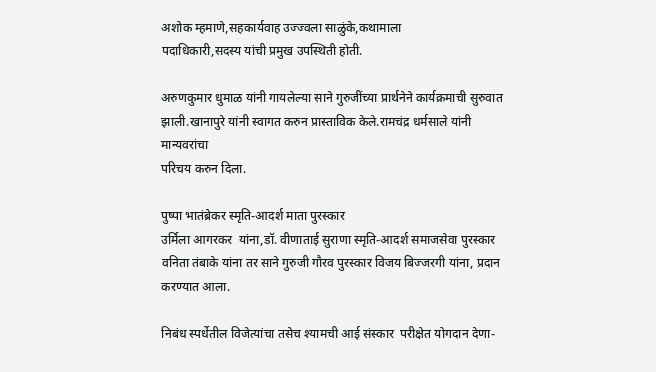अशोक म्हमाणे,सहकार्यवाह उज्ज्वला साळुंके,कथामाला
पदाधिकारी,सदस्य यांची प्रमुख उपस्थिती होती.

अरुणकुमार धुमाळ यांनी गायलेल्या साने गुरुजींच्या प्रार्थनेने कार्यक्रमाची सुरुवात झाली.खानापुरे यांनी स्वागत करुन प्रास्ताविक केले.रामचंद्र धर्मसाले यांनी मान्यवरांचा
परिचय करुन दिला.

पुष्पा भातंब्रेकर स्मृति-आदर्श माता पुरस्कार
उर्मिला आगरकर  यांना,डॉ. वीणाताई सुराणा स्मृति-आदर्श समाजसेवा पुरस्कार वनिता तंबाके यांना तर साने गुरुजी गौरव पुरस्कार विजय बिज्जरगी यांना, प्रदान करण्यात आला.

निबंध स्पर्धेतील विजेत्यांचा तसेच श्यामची आई संस्कार  परीक्षेत योगदान देणा-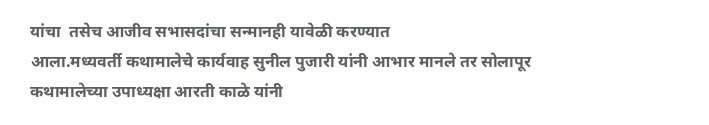यांचा  तसेच आजीव सभासदांचा सन्मानही यावेळी करण्यात
आला.मध्यवर्ती कथामालेचे कार्यवाह सुनील पुजारी यांनी आभार मानले तर सोलापूर कथामालेच्या उपाध्यक्षा आरती काळे यांनी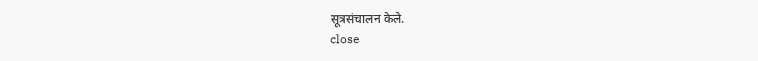सूत्रसंचालन केले.
close